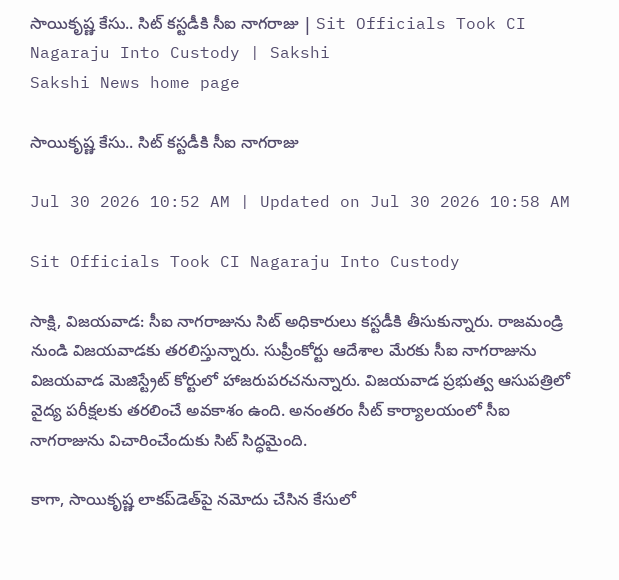సాయికృష్ణ కేసు.. సిట్‌ కస్టడీకి సీఐ నాగరాజు | Sit Officials Took CI Nagaraju Into Custody | Sakshi
Sakshi News home page

సాయికృష్ణ కేసు.. సిట్‌ కస్టడీకి సీఐ నాగరాజు

Jul 30 2026 10:52 AM | Updated on Jul 30 2026 10:58 AM

Sit Officials Took CI Nagaraju Into Custody

సాక్షి, విజయవాడ: సీఐ నాగరాజును సిట్‌ అధికారులు కస్టడీకి తీసుకున్నారు. రాజమండ్రి నుండి విజయవాడకు తరలిస్తున్నారు. సుప్రీంకోర్టు ఆదేశాల మేరకు సీఐ నాగరాజును విజయవాడ మెజిస్ట్రేట్ కోర్టులో హాజరుపరచనున్నారు. విజయవాడ ప్రభుత్వ ఆసుపత్రిలో వైద్య పరీక్షలకు తరలించే అవకాశం ఉంది. అనంతరం సీట్ కార్యాలయంలో సీఐ నాగరాజును విచారించేందుకు సిట్‌ సిద్ధమైంది.

కాగా, సాయికృష్ణ లాకప్‌డెత్‌పై నమోదు చేసిన కేసులో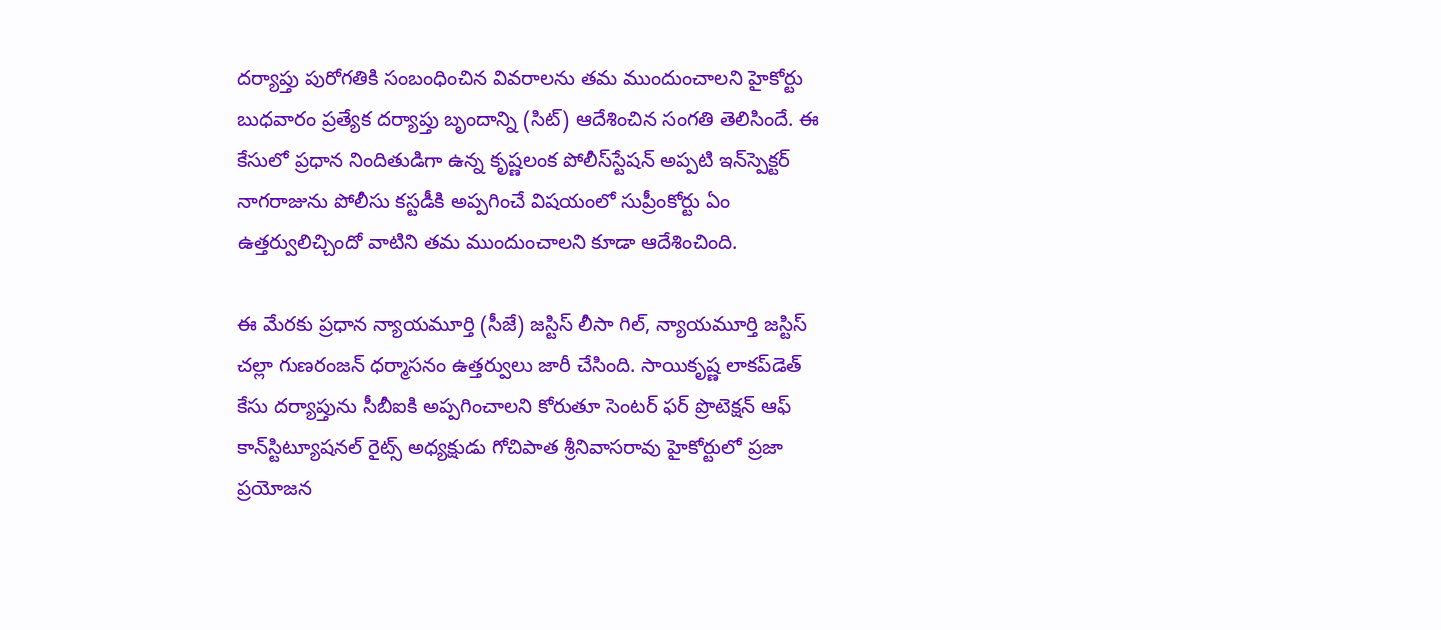దర్యాప్తు పురోగతికి సంబంధించిన వివరాలను తమ ముందుంచాలని హైకోర్టు బుధవారం ప్రత్యేక దర్యాప్తు బృందాన్ని (సిట్‌) ఆదేశించిన సంగతి తెలిసిందే. ఈ కేసులో ప్రధాన నిందితుడిగా ఉన్న కృష్ణలంక పోలీస్‌స్టేషన్‌ అప్పటి ఇన్‌స్పెక్టర్‌ నాగరాజును పోలీసు కస్టడీకి అప్పగించే విషయంలో సుప్రీంకోర్టు ఏం ఉత్తర్వులిచ్చిందో వాటిని తమ ముందుంచాలని కూడా ఆదేశించింది.

ఈ మేరకు ప్రధాన న్యాయమూర్తి (సీజే) జస్టిస్‌ లీసా గిల్, న్యాయమూర్తి జస్టిస్‌ చల్లా గుణరంజన్‌ ధర్మాసనం ఉత్తర్వులు జారీ చేసింది. సాయికృష్ణ లాకప్‌డెత్‌ కేసు దర్యాప్తును సీబీఐకి అప్పగించాలని కోరుతూ సెంటర్‌ ఫర్‌ ప్రొటెక్షన్‌ ఆఫ్‌ కాన్‌స్టిట్యూషనల్‌ రైట్స్‌ అధ్యక్షుడు గోచిపాత శ్రీనివాసరావు హైకోర్టులో ప్రజా ప్రయోజన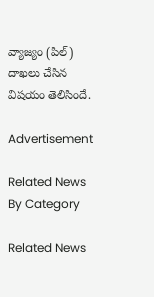వ్యాజ్యం (పిల్‌) దాఖలు చేసిన విషయం తెలిసిందే.

Advertisement

Related News By Category

Related News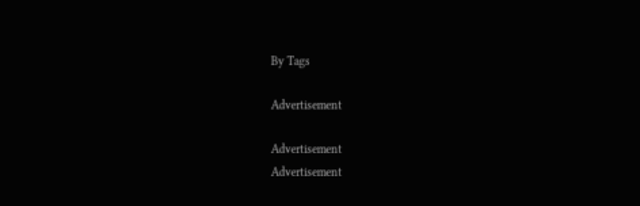By Tags

Advertisement

Advertisement
Advertisement